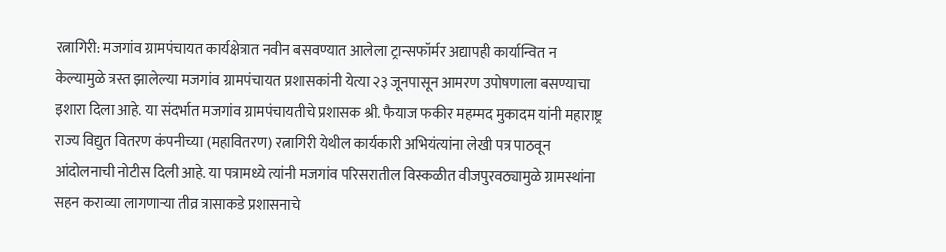रत्नागिरी: मजगांव ग्रामपंचायत कार्यक्षेत्रात नवीन बसवण्यात आलेला ट्रान्सफॉर्मर अद्यापही कार्यान्वित न केल्यामुळे त्रस्त झालेल्या मजगांव ग्रामपंचायत प्रशासकांनी येत्या २३ जूनपासून आमरण उपोषणाला बसण्याचा इशारा दिला आहे. या संदर्भात मजगांव ग्रामपंचायतीचे प्रशासक श्री. फैयाज फकीर महम्मद मुकादम यांनी महाराष्ट्र राज्य विद्युत वितरण कंपनीच्या (महावितरण) रत्नागिरी येथील कार्यकारी अभियंत्यांना लेखी पत्र पाठवून आंदोलनाची नोटीस दिली आहे. या पत्रामध्ये त्यांनी मजगांव परिसरातील विस्कळीत वीजपुरवठ्यामुळे ग्रामस्थांना सहन कराव्या लागणाऱ्या तीव्र त्रासाकडे प्रशासनाचे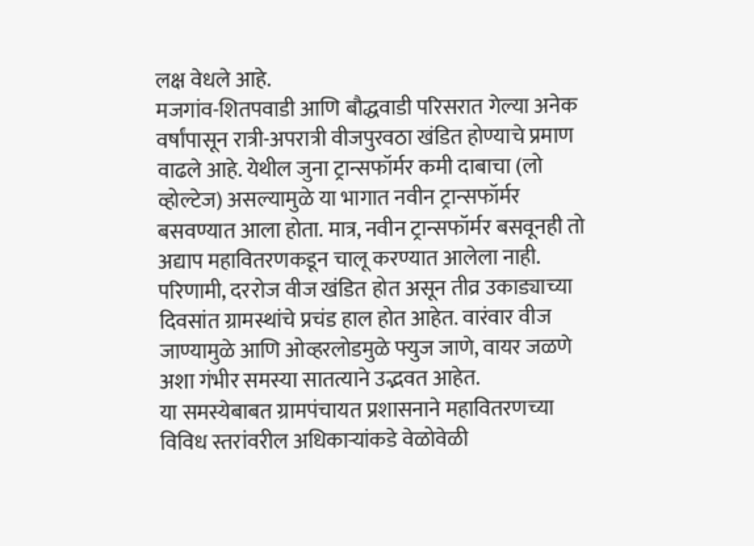लक्ष वेधले आहे.
मजगांव-शितपवाडी आणि बौद्धवाडी परिसरात गेल्या अनेक वर्षांपासून रात्री-अपरात्री वीजपुरवठा खंडित होण्याचे प्रमाण वाढले आहे. येथील जुना ट्रान्सफॉर्मर कमी दाबाचा (लो व्होल्टेज) असल्यामुळे या भागात नवीन ट्रान्सफॉर्मर बसवण्यात आला होता. मात्र, नवीन ट्रान्सफॉर्मर बसवूनही तो अद्याप महावितरणकडून चालू करण्यात आलेला नाही. परिणामी, दररोज वीज खंडित होत असून तीव्र उकाड्याच्या दिवसांत ग्रामस्थांचे प्रचंड हाल होत आहेत. वारंवार वीज जाण्यामुळे आणि ओव्हरलोडमुळे फ्युज जाणे, वायर जळणे अशा गंभीर समस्या सातत्याने उद्भवत आहेत.
या समस्येबाबत ग्रामपंचायत प्रशासनाने महावितरणच्या विविध स्तरांवरील अधिकाऱ्यांकडे वेळोवेळी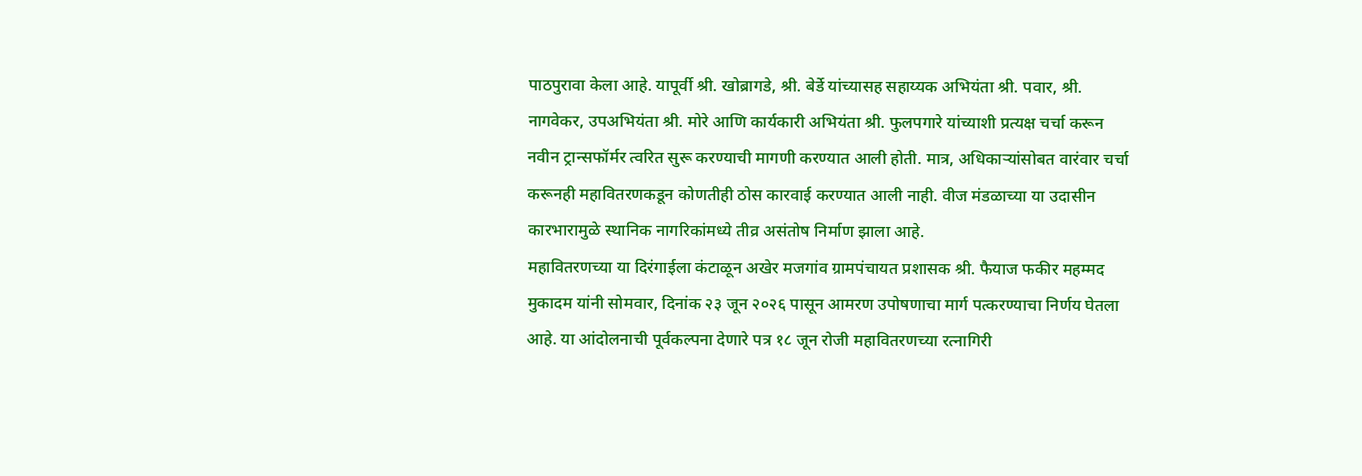पाठपुरावा केला आहे. यापूर्वी श्री. खोब्रागडे, श्री. बेर्डे यांच्यासह सहाय्यक अभियंता श्री. पवार, श्री. नागवेकर, उपअभियंता श्री. मोरे आणि कार्यकारी अभियंता श्री. फुलपगारे यांच्याशी प्रत्यक्ष चर्चा करून नवीन ट्रान्सफॉर्मर त्वरित सुरू करण्याची मागणी करण्यात आली होती. मात्र, अधिकाऱ्यांसोबत वारंवार चर्चा करूनही महावितरणकडून कोणतीही ठोस कारवाई करण्यात आली नाही. वीज मंडळाच्या या उदासीन कारभारामुळे स्थानिक नागरिकांमध्ये तीव्र असंतोष निर्माण झाला आहे.
महावितरणच्या या दिरंगाईला कंटाळून अखेर मजगांव ग्रामपंचायत प्रशासक श्री. फैयाज फकीर महम्मद मुकादम यांनी सोमवार, दिनांक २३ जून २०२६ पासून आमरण उपोषणाचा मार्ग पत्करण्याचा निर्णय घेतला आहे. या आंदोलनाची पूर्वकल्पना देणारे पत्र १८ जून रोजी महावितरणच्या रत्नागिरी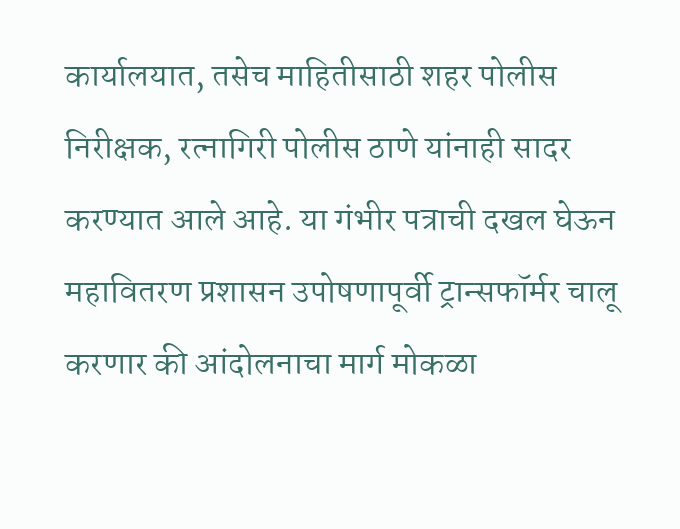कार्यालयात, तसेच माहितीसाठी शहर पोलीस निरीक्षक, रत्नागिरी पोलीस ठाणे यांनाही सादर करण्यात आले आहे. या गंभीर पत्राची दखल घेऊन महावितरण प्रशासन उपोषणापूर्वी ट्रान्सफॉर्मर चालू करणार की आंदोलनाचा मार्ग मोकळा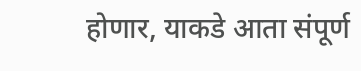होणार, याकडे आता संपूर्ण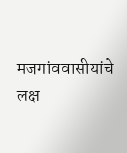मजगांववासीयांचे लक्ष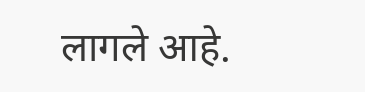लागले आहे.